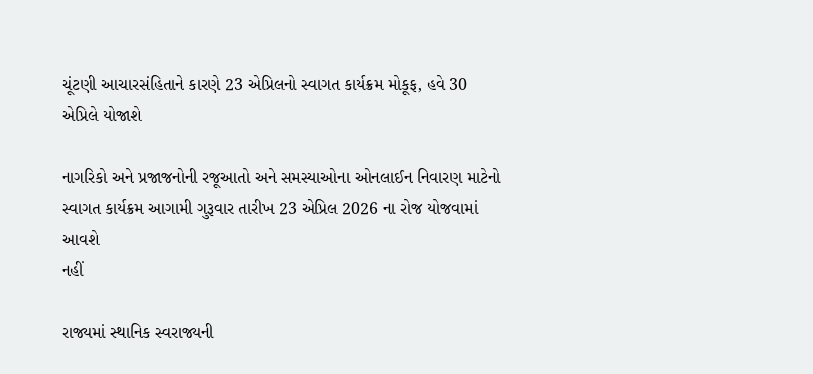ચૂંટણી આચારસંહિતાને કારણે 23 એપ્રિલનો સ્વાગત કાર્યક્રમ મોકૂફ, હવે 30 એપ્રિલે યોજાશે

નાગરિકો અને પ્રજાજનોની રજૂઆતો અને સમસ્યાઓના ઓનલાઈન નિવારણ માટેનો સ્વાગત કાર્યક્રમ આગામી ગુરૂવાર તારીખ 23 એપ્રિલ 2026 ના રોજ યોજવામાં આવશે
નહીં

રાજ્યમાં સ્થાનિક સ્વરાજ્યની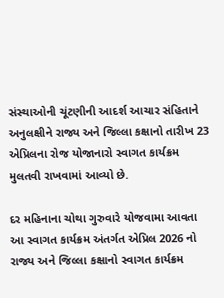સંસ્થાઓની ચૂંટણીની આદર્શ આચાર સંહિતાને અનુલક્ષીને રાજ્ય અને જિલ્લા કક્ષાનો તારીખ 23 એપ્રિલના રોજ યોજાનારો સ્વાગત કાર્યક્રમ મુલતવી રાખવામાં આવ્યો છે.

દર મહિનાના ચોથા ગુરુવારે યોજવામા આવતા આ સ્વાગત કાર્યક્રમ અંતર્ગત એપ્રિલ 2026 નો રાજ્ય અને જિલ્લા કક્ષાનો સ્વાગત કાર્યક્રમ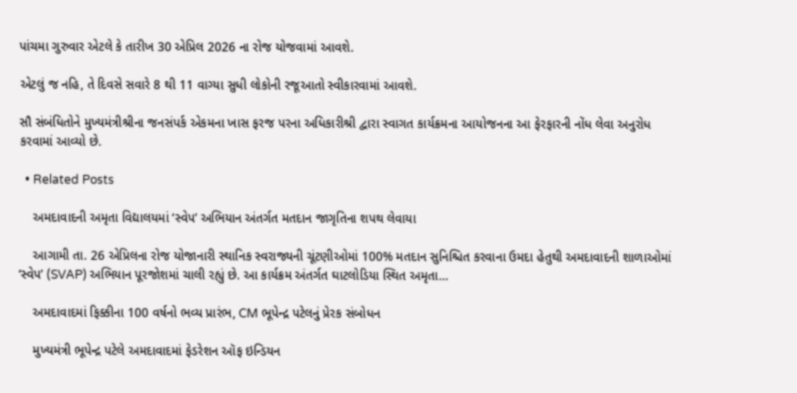પાંચમા ગુરુવાર એટલે કે તારીખ 30 એપ્રિલ 2026 ના રોજ યોજવામાં આવશે.

એટલું જ નહિ, તે દિવસે સવારે 8 થી 11 વાગ્યા સુધી લોકોની રજૂઆતો સ્વીકારવામાં આવશે.

સૌ સંબંધિતોને મુખ્યમંત્રીશ્રીના જનસંપર્ક એકમના ખાસ ફરજ પરના અધિકારીશ્રી દ્વારા સ્વાગત કાર્યક્રમના આયોજનના આ ફેરફારની નોંધ લેવા અનુરોધ કરવામાં આવ્યો છે.

  • Related Posts

    અમદાવાદની અમૃતા વિદ્યાલયમાં ‘સ્વેપ’ અભિયાન અંતર્ગત મતદાન જાગૃતિના શપથ લેવાયા

    આગામી તા. 26 એપ્રિલના રોજ યોજાનારી સ્થાનિક સ્વરાજ્યની ચૂંટણીઓમાં 100% મતદાન સુનિશ્ચિત કરવાના ઉમદા હેતુથી અમદાવાદની શાળાઓમાં ‘સ્વેપ’ (SVAP) અભિયાન પૂરજોશમાં ચાલી રહ્યું છે. આ કાર્યક્રમ અંતર્ગત ઘાટલોડિયા સ્થિત અમૃતા…

    અમદાવાદમાં ફિક્કીના 100 વર્ષનો ભવ્ય પ્રારંભ, CM ભૂપેન્દ્ર પટેલનું પ્રેરક સંબોધન

    મુખ્યમંત્રી ભૂપેન્દ્ર પટેલે અમદાવાદમાં ફેડરેશન ઑફ ઇન્ડિયન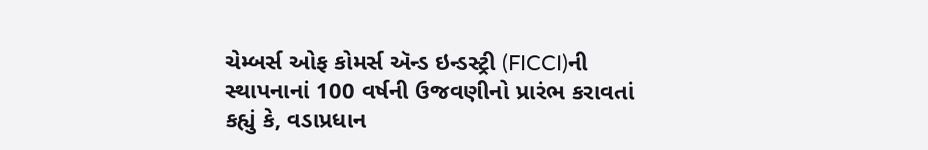ચેમ્બર્સ ઓફ કોમર્સ ઍન્ડ ઇન્ડસ્ટ્રી (FICCI)ની સ્થાપનાનાં 100 વર્ષની ઉજવણીનો પ્રારંભ કરાવતાં કહ્યું કે, વડાપ્રધાન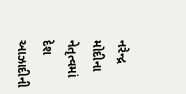નરેન્દ્ર મોદીના નેતૃત્વમાં દેશ આઝાદીની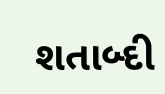શતાબ્દી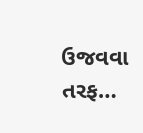ઉજવવા તરફ…